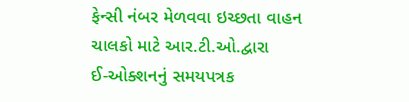ફેન્સી નંબર મેળવવા ઇચ્છતા વાહન ચાલકો માટે આર.ટી.ઓ.દ્વારા
ઈ-ઓક્શનનું સમયપત્રક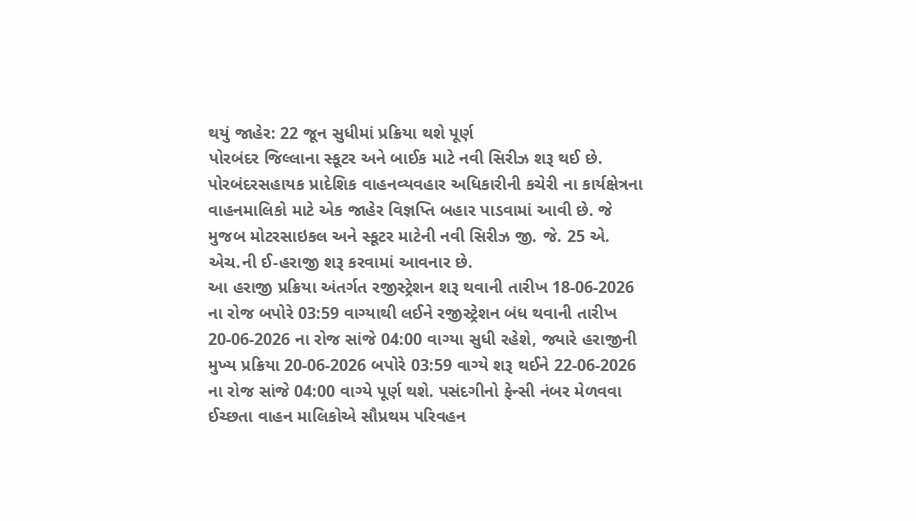થયું જાહેર: 22 જૂન સુધીમાં પ્રક્રિયા થશે પૂર્ણ
પોરબંદર જિલ્લાના સ્કૂટર અને બાઈક માટે નવી સિરીઝ શરૂ થઈ છે.
પોરબંદરસહાયક પ્રાદેશિક વાહનવ્યવહાર અધિકારીની કચેરી ના કાર્યક્ષેત્રના વાહનમાલિકો માટે એક જાહેર વિજ્ઞપ્તિ બહાર પાડવામાં આવી છે. જે મુજબ મોટરસાઇકલ અને સ્કૂટર માટેની નવી સિરીઝ જી. જે. 25 એ. એચ.ની ઈ-હરાજી શરૂ કરવામાં આવનાર છે.
આ હરાજી પ્રક્રિયા અંતર્ગત રજીસ્ટ્રેશન શરૂ થવાની તારીખ 18-06-2026 ના રોજ બપોરે 03:59 વાગ્યાથી લઈને રજીસ્ટ્રેશન બંધ થવાની તારીખ 20-06-2026 ના રોજ સાંજે 04:00 વાગ્યા સુધી રહેશે, જ્યારે હરાજીની મુખ્ય પ્રક્રિયા 20-06-2026 બપોરે 03:59 વાગ્યે શરૂ થઈને 22-06-2026 ના રોજ સાંજે 04:00 વાગ્યે પૂર્ણ થશે. પસંદગીનો ફેન્સી નંબર મેળવવા ઈચ્છતા વાહન માલિકોએ સૌપ્રથમ પરિવહન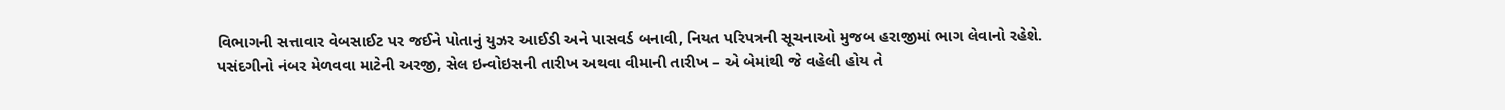વિભાગની સત્તાવાર વેબસાઈટ પર જઈને પોતાનું યુઝર આઈડી અને પાસવર્ડ બનાવી, નિયત પરિપત્રની સૂચનાઓ મુજબ હરાજીમાં ભાગ લેવાનો રહેશે.
પસંદગીનો નંબર મેળવવા માટેની અરજી, સેલ ઇન્વોઇસની તારીખ અથવા વીમાની તારીખ – એ બેમાંથી જે વહેલી હોય તે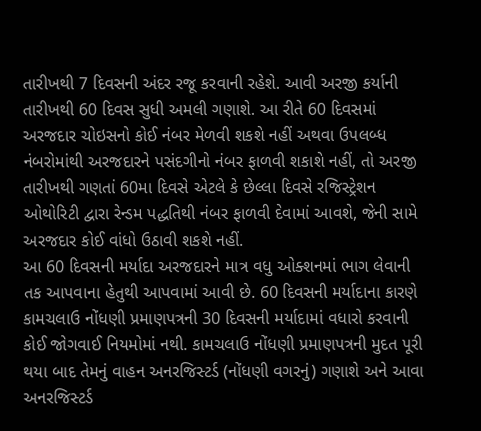તારીખથી 7 દિવસની અંદર રજૂ કરવાની રહેશે. આવી અરજી કર્યાની તારીખથી 60 દિવસ સુધી અમલી ગણાશે. આ રીતે 60 દિવસમાં અરજદાર ચોઇસનો કોઈ નંબર મેળવી શકશે નહીં અથવા ઉપલબ્ધ નંબરોમાંથી અરજદારને પસંદગીનો નંબર ફાળવી શકાશે નહીં, તો અરજી તારીખથી ગણતાં 60મા દિવસે એટલે કે છેલ્લા દિવસે રજિસ્ટ્રેશન ઓથોરિટી દ્વારા રેન્ડમ પદ્ધતિથી નંબર ફાળવી દેવામાં આવશે, જેની સામે અરજદાર કોઈ વાંધો ઉઠાવી શકશે નહીં.
આ 60 દિવસની મર્યાદા અરજદારને માત્ર વધુ ઓક્શનમાં ભાગ લેવાની તક આપવાના હેતુથી આપવામાં આવી છે. 60 દિવસની મર્યાદાના કારણે કામચલાઉ નોંધણી પ્રમાણપત્રની 30 દિવસની મર્યાદામાં વધારો કરવાની કોઈ જોગવાઈ નિયમોમાં નથી. કામચલાઉ નોંધણી પ્રમાણપત્રની મુદત પૂરી થયા બાદ તેમનું વાહન અનરજિસ્ટર્ડ (નોંધણી વગરનું) ગણાશે અને આવા અનરજિસ્ટર્ડ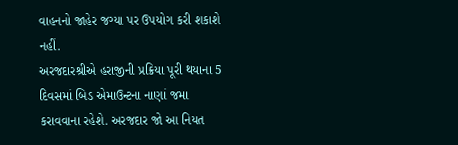વાહનનો જાહેર જગ્યા પર ઉપયોગ કરી શકાશે નહીં.
અરજદારશ્રીએ હરાજીની પ્રક્રિયા પૂરી થયાના 5 દિવસમાં બિડ એમાઉન્ટના નાણાં જમા કરાવવાના રહેશે. અરજદાર જો આ નિયત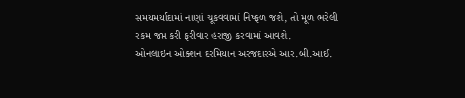સમયમર્યાદામાં નાણાં ચૂકવવામાં નિષ્ફળ જશે, તો મૂળ ભરેલી રકમ જપ્ત કરી ફરીવાર હરાજી કરવામાં આવશે.
ઓનલાઇન ઓક્શન દરમિયાન અરજદારએ આર.બી.આઈ.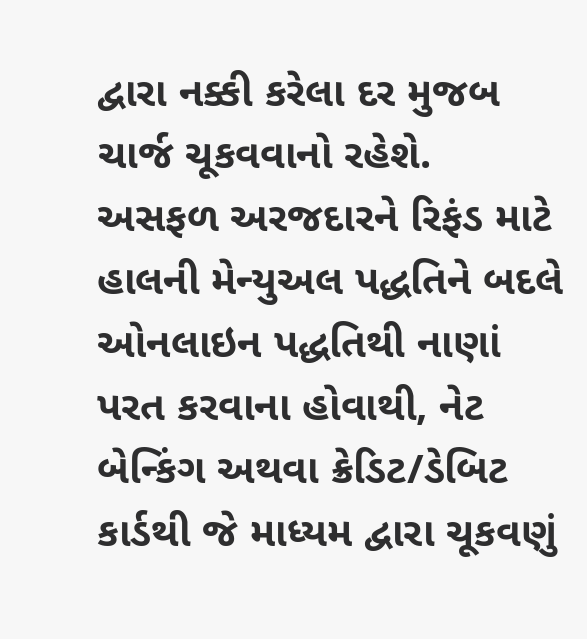દ્વારા નક્કી કરેલા દર મુજબ ચાર્જ ચૂકવવાનો રહેશે.
અસફળ અરજદારને રિફંડ માટે હાલની મેન્યુઅલ પદ્ધતિને બદલે ઓનલાઇન પદ્ધતિથી નાણાં પરત કરવાના હોવાથી, નેટ બેન્કિંગ અથવા ક્રેડિટ/ડેબિટ કાર્ડથી જે માધ્યમ દ્વારા ચૂકવણું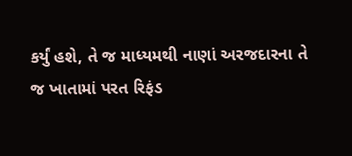કર્યું હશે, તે જ માધ્યમથી નાણાં અરજદારના તે જ ખાતામાં પરત રિફંડ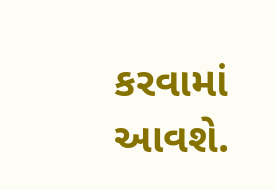કરવામાં આવશે.